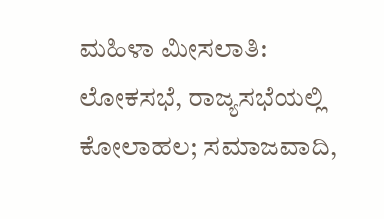ಮಹಿಳಾ ಮೀಸಲಾತಿ: ಲೋಕಸಭೆ, ರಾಜ್ಯಸಭೆಯಲ್ಲಿ ಕೋಲಾಹಲ; ಸಮಾಜವಾದಿ,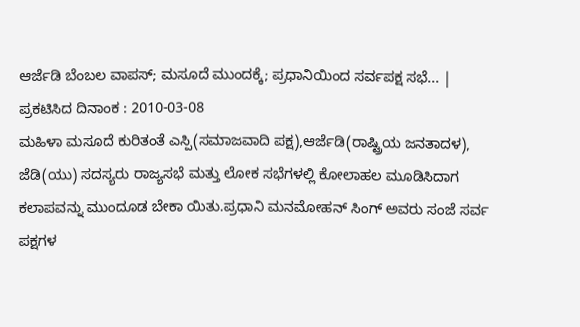ಆರ್ಜೆಡಿ ಬೆಂಬಲ ವಾಪಸ್; ಮಸೂದೆ ಮುಂದಕ್ಕೆ; ಪ್ರಧಾನಿಯಿಂದ ಸರ್ವಪಕ್ಷ ಸಭೆ... |
ಪ್ರಕಟಿಸಿದ ದಿನಾಂಕ : 2010-03-08
ಮಹಿಳಾ ಮಸೂದೆ ಕುರಿತಂತೆ ಎಸ್ಪಿ(ಸಮಾಜವಾದಿ ಪಕ್ಷ),ಆರ್ಜೆಡಿ(ರಾಷ್ಟ್ರಿಯ ಜನತಾದಳ), ಜೆಡಿ(ಯು) ಸದಸ್ಯರು ರಾಜ್ಯಸಭೆ ಮತ್ತು ಲೋಕ ಸಭೆಗಳಲ್ಲಿ ಕೋಲಾಹಲ ಮೂಡಿಸಿದಾಗ ಕಲಾಪವನ್ನು ಮುಂದೂಡ ಬೇಕಾ ಯಿತು.ಪ್ರಧಾನಿ ಮನಮೋಹನ್ ಸಿಂಗ್ ಅವರು ಸಂಜೆ ಸರ್ವ ಪಕ್ಷಗಳ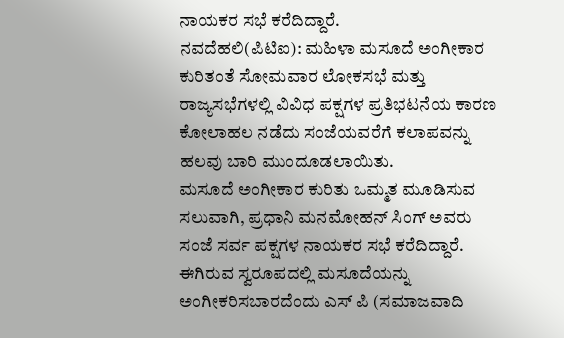ನಾಯಕರ ಸಭೆ ಕರೆದಿದ್ದಾರೆ.
ನವದೆಹಲಿ(ಪಿಟಿಐ): ಮಹಿಳಾ ಮಸೂದೆ ಅಂಗೀಕಾರ ಕುರಿತಂತೆ ಸೋಮವಾರ ಲೋಕಸಭೆ ಮತ್ತು ರಾಜ್ಯಸಭೆಗಳಲ್ಲಿ ವಿವಿಧ ಪಕ್ಷಗಳ ಪ್ರತಿಭಟನೆಯ ಕಾರಣ ಕೋಲಾಹಲ ನಡೆದು ಸಂಜೆಯವರೆಗೆ ಕಲಾಪವನ್ನು ಹಲವು ಬಾರಿ ಮುಂದೂಡಲಾಯಿತು.
ಮಸೂದೆ ಅಂಗೀಕಾರ ಕುರಿತು ಒಮ್ಮತ ಮೂಡಿಸುವ ಸಲುವಾಗಿ, ಪ್ರಧಾನಿ ಮನಮೋಹನ್ ಸಿಂಗ್ ಅವರು ಸಂಜೆ ಸರ್ವ ಪಕ್ಷಗಳ ನಾಯಕರ ಸಭೆ ಕರೆದಿದ್ದಾರೆ.
ಈಗಿರುವ ಸ್ವರೂಪದಲ್ಲಿ ಮಸೂದೆಯನ್ನು ಅಂಗೀಕರಿಸಬಾರದೆಂದು ಎಸ್ ಪಿ (ಸಮಾಜವಾದಿ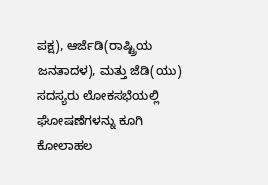ಪಕ್ಷ), ಆರ್ಜೆಡಿ(ರಾಷ್ಟ್ರಿಯ ಜನತಾದಳ), ಮತ್ತು ಜೆಡಿ(ಯು) ಸದಸ್ಯರು ಲೋಕಸಭೆಯಲ್ಲಿ ಘೋಷಣೆಗಳನ್ನು ಕೂಗಿ ಕೋಲಾಹಲ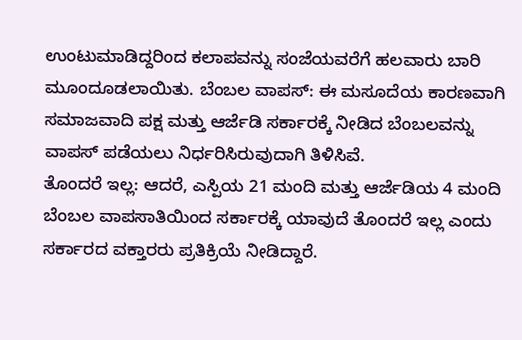ಉಂಟುಮಾಡಿದ್ದರಿಂದ ಕಲಾಪವನ್ನು ಸಂಜೆಯವರೆಗೆ ಹಲವಾರು ಬಾರಿ ಮೂಂದೂಡಲಾಯಿತು. ಬೆಂಬಲ ವಾಪಸ್: ಈ ಮಸೂದೆಯ ಕಾರಣವಾಗಿ ಸಮಾಜವಾದಿ ಪಕ್ಷ ಮತ್ತು ಆರ್ಜೆಡಿ ಸರ್ಕಾರಕ್ಕೆ ನೀಡಿದ ಬೆಂಬಲವನ್ನು ವಾಪಸ್ ಪಡೆಯಲು ನಿರ್ಧರಿಸಿರುವುದಾಗಿ ತಿಳಿಸಿವೆ.
ತೊಂದರೆ ಇಲ್ಲ: ಆದರೆ, ಎಸ್ಪಿಯ 21 ಮಂದಿ ಮತ್ತು ಆರ್ಜೆಡಿಯ 4 ಮಂದಿ ಬೆಂಬಲ ವಾಪಸಾತಿಯಿಂದ ಸರ್ಕಾರಕ್ಕೆ ಯಾವುದೆ ತೊಂದರೆ ಇಲ್ಲ ಎಂದು ಸರ್ಕಾರದ ವಕ್ತಾರರು ಪ್ರತಿಕ್ರಿಯೆ ನೀಡಿದ್ದಾರೆ.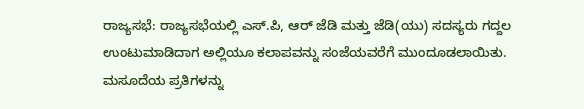ರಾಜ್ಯಸಭೆ: ರಾಜ್ಯಸಭೆಯಲ್ಲಿ ಎಸ್.ಪಿ, ಆರ್ ಜೆಡಿ ಮತ್ತು ಜೆಡಿ(ಯು) ಸದಸ್ಯರು ಗದ್ದಲ ಉಂಟುಮಾಡಿದಾಗ ಅಲ್ಲಿಯೂ ಕಲಾಪವನ್ನು ಸಂಜೆಯವರೆಗೆ ಮುಂದೂಡಲಾಯಿತು. ಮಸೂದೆಯ ಪ್ರತಿಗಳನ್ನು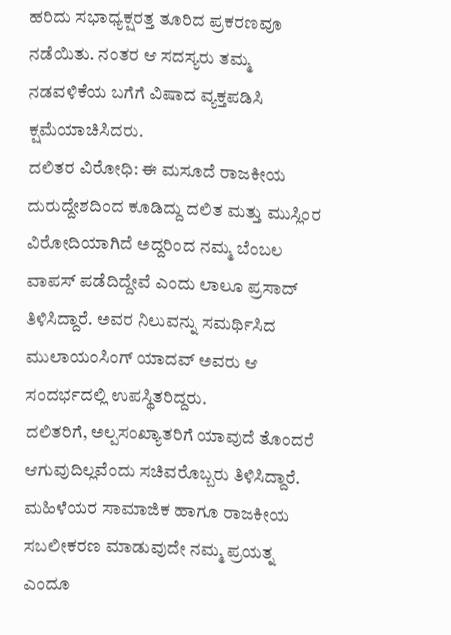ಹರಿದು ಸಭಾಧ್ಯಕ್ಷರತ್ತ ತೂರಿದ ಪ್ರಕರಣವೂ ನಡೆಯಿತು. ನಂತರ ಆ ಸದಸ್ಯರು ತಮ್ಮ ನಡವಳಿಕೆಯ ಬಗೆಗೆ ವಿಷಾದ ವ್ಯಕ್ತಪಡಿಸಿ ಕ್ಷಮೆಯಾಚಿಸಿದರು.
ದಲಿತರ ವಿರೋಧಿ: ಈ ಮಸೂದೆ ರಾಜಕೀಯ ದುರುದ್ದೇಶದಿಂದ ಕೂಡಿದ್ದು ದಲಿತ ಮತ್ತು ಮುಸ್ಲಿಂರ ವಿರೋದಿಯಾಗಿದೆ ಅದ್ದರಿಂದ ನಮ್ಮ ಬೆಂಬಲ ವಾಪಸ್ ಪಡೆದಿದ್ದೇವೆ ಎಂದು ಲಾಲೂ ಪ್ರಸಾದ್ ತಿಳಿಸಿದ್ದಾರೆ. ಅವರ ನಿಲುವನ್ನು ಸಮರ್ಥಿಸಿದ ಮುಲಾಯಂಸಿಂಗ್ ಯಾದವ್ ಅವರು ಆ ಸಂದರ್ಭದಲ್ಲಿ ಉಪಸ್ಥಿತರಿದ್ದರು.
ದಲಿತರಿಗೆ, ಅಲ್ಪಸಂಖ್ಯಾತರಿಗೆ ಯಾವುದೆ ತೊಂದರೆ ಆಗುವುದಿಲ್ಲವೆಂದು ಸಚಿವರೊಬ್ಬರು ತಿಳಿಸಿದ್ದಾರೆ. ಮಹಿಳೆಯರ ಸಾಮಾಜಿಕ ಹಾಗೂ ರಾಜಕೀಯ ಸಬಲೀಕರಣ ಮಾಡುವುದೇ ನಮ್ಮ ಪ್ರಯತ್ನ ಎಂದೂ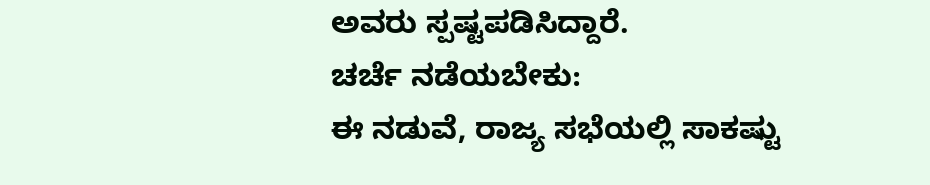ಅವರು ಸ್ಪಷ್ಟಪಡಿಸಿದ್ದಾರೆ.
ಚರ್ಚೆ ನಡೆಯಬೇಕು:
ಈ ನಡುವೆ, ರಾಜ್ಯ ಸಭೆಯಲ್ಲಿ ಸಾಕಷ್ಟು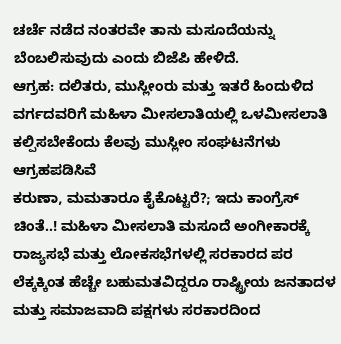ಚರ್ಚೆ ನಡೆದ ನಂತರವೇ ತಾನು ಮಸೂದೆಯನ್ನು ಬೆಂಬಲಿಸುವುದು ಎಂದು ಬಿಜೆಪಿ ಹೇಳಿದೆ.
ಆಗ್ರಹ: ದಲಿತರು, ಮುಸ್ಲೀಂರು ಮತ್ತು ಇತರೆ ಹಿಂದುಳಿದ ವರ್ಗದವರಿಗೆ ಮಹಿಳಾ ಮೀಸಲಾತಿಯಲ್ಲಿ ಒಳಮೀಸಲಾತಿ ಕಲ್ಪಿಸಬೇಕೆಂದು ಕೆಲವು ಮುಸ್ಲೀಂ ಸಂಘಟನೆಗಳು ಆಗ್ರಹಪಡಿಸಿವೆ
ಕರುಣಾ, ಮಮತಾರೂ ಕೈಕೊಟ್ಟರೆ?; ಇದು ಕಾಂಗ್ರೆಸ್ ಚಿಂತೆ..! ಮಹಿಳಾ ಮೀಸಲಾತಿ ಮಸೂದೆ ಅಂಗೀಕಾರಕ್ಕೆ ರಾಜ್ಯಸಭೆ ಮತ್ತು ಲೋಕಸಭೆಗಳಲ್ಲಿ ಸರಕಾರದ ಪರ ಲೆಕ್ಕಕ್ಕಿಂತ ಹೆಚ್ಚೇ ಬಹುಮತವಿದ್ದರೂ ರಾಷ್ಟ್ರೀಯ ಜನತಾದಳ ಮತ್ತು ಸಮಾಜವಾದಿ ಪಕ್ಷಗಳು ಸರಕಾರದಿಂದ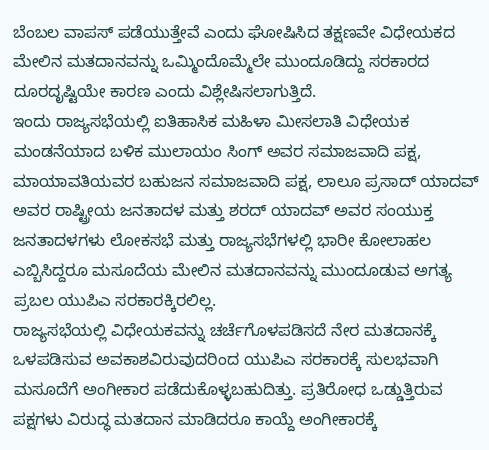ಬೆಂಬಲ ವಾಪಸ್ ಪಡೆಯುತ್ತೇವೆ ಎಂದು ಘೋಷಿಸಿದ ತಕ್ಷಣವೇ ವಿಧೇಯಕದ ಮೇಲಿನ ಮತದಾನವನ್ನು ಒಮ್ಮಿಂದೊಮ್ಮೆಲೇ ಮುಂದೂಡಿದ್ದು ಸರಕಾರದ ದೂರದೃಷ್ಟಿಯೇ ಕಾರಣ ಎಂದು ವಿಶ್ಲೇಷಿಸಲಾಗುತ್ತಿದೆ.
ಇಂದು ರಾಜ್ಯಸಭೆಯಲ್ಲಿ ಐತಿಹಾಸಿಕ ಮಹಿಳಾ ಮೀಸಲಾತಿ ವಿಧೇಯಕ ಮಂಡನೆಯಾದ ಬಳಿಕ ಮುಲಾಯಂ ಸಿಂಗ್ ಅವರ ಸಮಾಜವಾದಿ ಪಕ್ಷ, ಮಾಯಾವತಿಯವರ ಬಹುಜನ ಸಮಾಜವಾದಿ ಪಕ್ಷ, ಲಾಲೂ ಪ್ರಸಾದ್ ಯಾದವ್ ಅವರ ರಾಷ್ಟ್ರೀಯ ಜನತಾದಳ ಮತ್ತು ಶರದ್ ಯಾದವ್ ಅವರ ಸಂಯುಕ್ತ ಜನತಾದಳಗಳು ಲೋಕಸಭೆ ಮತ್ತು ರಾಜ್ಯಸಭೆಗಳಲ್ಲಿ ಭಾರೀ ಕೋಲಾಹಲ ಎಬ್ಬಿಸಿದ್ದರೂ ಮಸೂದೆಯ ಮೇಲಿನ ಮತದಾನವನ್ನು ಮುಂದೂಡುವ ಅಗತ್ಯ ಪ್ರಬಲ ಯುಪಿಎ ಸರಕಾರಕ್ಕಿರಲಿಲ್ಲ.
ರಾಜ್ಯಸಭೆಯಲ್ಲಿ ವಿಧೇಯಕವನ್ನು ಚರ್ಚೆಗೊಳಪಡಿಸದೆ ನೇರ ಮತದಾನಕ್ಕೆ ಒಳಪಡಿಸುವ ಅವಕಾಶವಿರುವುದರಿಂದ ಯುಪಿಎ ಸರಕಾರಕ್ಕೆ ಸುಲಭವಾಗಿ ಮಸೂದೆಗೆ ಅಂಗೀಕಾರ ಪಡೆದುಕೊಳ್ಳಬಹುದಿತ್ತು. ಪ್ರತಿರೋಧ ಒಡ್ಡುತ್ತಿರುವ ಪಕ್ಷಗಳು ವಿರುದ್ಧ ಮತದಾನ ಮಾಡಿದರೂ ಕಾಯ್ದೆ ಅಂಗೀಕಾರಕ್ಕೆ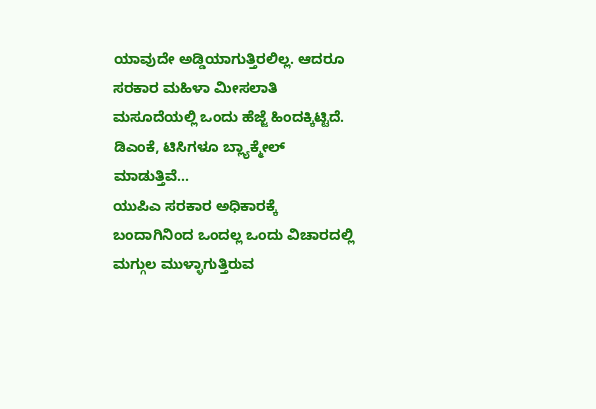ಯಾವುದೇ ಅಡ್ಡಿಯಾಗುತ್ತಿರಲಿಲ್ಲ. ಆದರೂ ಸರಕಾರ ಮಹಿಳಾ ಮೀಸಲಾತಿ ಮಸೂದೆಯಲ್ಲಿ ಒಂದು ಹೆಜ್ಜೆ ಹಿಂದಕ್ಕಿಟ್ಟಿದೆ.
ಡಿಎಂಕೆ, ಟಿಸಿಗಳೂ ಬ್ಲ್ಯಾಕ್ಮೇಲ್ ಮಾಡುತ್ತಿವೆ...
ಯುಪಿಎ ಸರಕಾರ ಅಧಿಕಾರಕ್ಕೆ ಬಂದಾಗಿನಿಂದ ಒಂದಲ್ಲ ಒಂದು ವಿಚಾರದಲ್ಲಿ ಮಗ್ಗುಲ ಮುಳ್ಳಾಗುತ್ತಿರುವ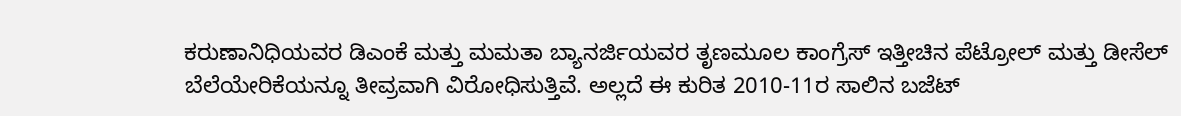ಕರುಣಾನಿಧಿಯವರ ಡಿಎಂಕೆ ಮತ್ತು ಮಮತಾ ಬ್ಯಾನರ್ಜಿಯವರ ತೃಣಮೂಲ ಕಾಂಗ್ರೆಸ್ ಇತ್ತೀಚಿನ ಪೆಟ್ರೋಲ್ ಮತ್ತು ಡೀಸೆಲ್ ಬೆಲೆಯೇರಿಕೆಯನ್ನೂ ತೀವ್ರವಾಗಿ ವಿರೋಧಿಸುತ್ತಿವೆ. ಅಲ್ಲದೆ ಈ ಕುರಿತ 2010-11ರ ಸಾಲಿನ ಬಜೆಟ್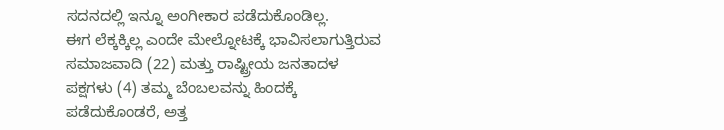ಸದನದಲ್ಲಿ ಇನ್ನೂ ಅಂಗೀಕಾರ ಪಡೆದುಕೊಂಡಿಲ್ಲ.
ಈಗ ಲೆಕ್ಕಕ್ಕಿಲ್ಲ ಎಂದೇ ಮೇಲ್ನೋಟಕ್ಕೆ ಭಾವಿಸಲಾಗುತ್ತಿರುವ ಸಮಾಜವಾದಿ (22) ಮತ್ತು ರಾಷ್ಟ್ರೀಯ ಜನತಾದಳ ಪಕ್ಷಗಳು (4) ತಮ್ಮ ಬೆಂಬಲವನ್ನು ಹಿಂದಕ್ಕೆ ಪಡೆದುಕೊಂಡರೆ, ಅತ್ತ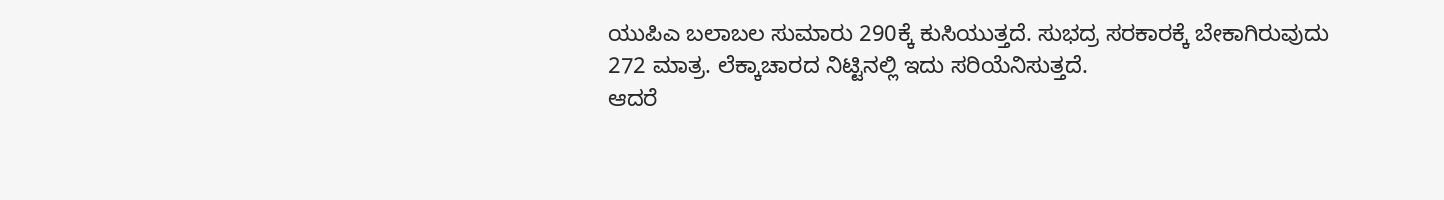ಯುಪಿಎ ಬಲಾಬಲ ಸುಮಾರು 290ಕ್ಕೆ ಕುಸಿಯುತ್ತದೆ. ಸುಭದ್ರ ಸರಕಾರಕ್ಕೆ ಬೇಕಾಗಿರುವುದು 272 ಮಾತ್ರ. ಲೆಕ್ಕಾಚಾರದ ನಿಟ್ಟಿನಲ್ಲಿ ಇದು ಸರಿಯೆನಿಸುತ್ತದೆ.
ಆದರೆ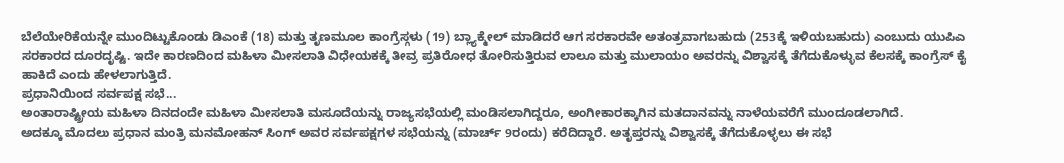ಬೆಲೆಯೇರಿಕೆಯನ್ನೇ ಮುಂದಿಟ್ಟುಕೊಂಡು ಡಿಎಂಕೆ (18) ಮತ್ತು ತೃಣಮೂಲ ಕಾಂಗ್ರೆಸ್ಗಳು (19) ಬ್ಲ್ಯಾಕ್ಮೇಲ್ ಮಾಡಿದರೆ ಆಗ ಸರಕಾರವೇ ಅತಂತ್ರವಾಗಬಹುದು (253ಕ್ಕೆ ಇಳಿಯಬಹುದು) ಎಂಬುದು ಯುಪಿಎ ಸರಕಾರದ ದೂರದೃಷ್ಟಿ. ಇದೇ ಕಾರಣದಿಂದ ಮಹಿಳಾ ಮೀಸಲಾತಿ ವಿಧೇಯಕಕ್ಕೆ ತೀವ್ರ ಪ್ರತಿರೋಧ ತೋರಿಸುತ್ತಿರುವ ಲಾಲೂ ಮತ್ತು ಮುಲಾಯಂ ಅವರನ್ನು ವಿಶ್ವಾಸಕ್ಕೆ ತೆಗೆದುಕೊಳ್ಳುವ ಕೆಲಸಕ್ಕೆ ಕಾಂಗ್ರೆಸ್ ಕೈ ಹಾಕಿದೆ ಎಂದು ಹೇಳಲಾಗುತ್ತಿದೆ.
ಪ್ರಧಾನಿಯಿಂದ ಸರ್ವಪಕ್ಷ ಸಭೆ...
ಅಂತಾರಾಷ್ಟ್ರೀಯ ಮಹಿಳಾ ದಿನದಂದೇ ಮಹಿಳಾ ಮೀಸಲಾತಿ ಮಸೂದೆಯನ್ನು ರಾಜ್ಯಸಭೆಯಲ್ಲಿ ಮಂಡಿಸಲಾಗಿದ್ದರೂ, ಅಂಗೀಕಾರಕ್ಕಾಗಿನ ಮತದಾನವನ್ನು ನಾಳೆಯವರೆಗೆ ಮುಂದೂಡಲಾಗಿದೆ.
ಅದಕ್ಕೂ ಮೊದಲು ಪ್ರಧಾನ ಮಂತ್ರಿ ಮನಮೋಹನ್ ಸಿಂಗ್ ಅವರ ಸರ್ವಪಕ್ಷಗಳ ಸಭೆಯನ್ನು (ಮಾರ್ಚ್ 9ರಂದು) ಕರೆದಿದ್ದಾರೆ. ಅತೃಪ್ತರನ್ನು ವಿಶ್ವಾಸಕ್ಕೆ ತೆಗೆದುಕೊಳ್ಳಲು ಈ ಸಭೆ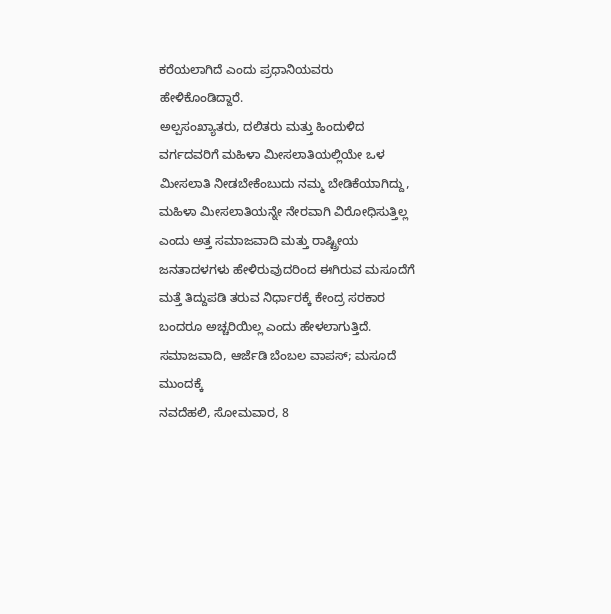ಕರೆಯಲಾಗಿದೆ ಎಂದು ಪ್ರಧಾನಿಯವರು ಹೇಳಿಕೊಂಡಿದ್ದಾರೆ.
ಅಲ್ಪಸಂಖ್ಯಾತರು, ದಲಿತರು ಮತ್ತು ಹಿಂದುಳಿದ ವರ್ಗದವರಿಗೆ ಮಹಿಳಾ ಮೀಸಲಾತಿಯಲ್ಲಿಯೇ ಒಳ ಮೀಸಲಾತಿ ನೀಡಬೇಕೆಂಬುದು ನಮ್ಮ ಬೇಡಿಕೆಯಾಗಿದ್ದು, ಮಹಿಳಾ ಮೀಸಲಾತಿಯನ್ನೇ ನೇರವಾಗಿ ವಿರೋಧಿಸುತ್ತಿಲ್ಲ ಎಂದು ಅತ್ತ ಸಮಾಜವಾದಿ ಮತ್ತು ರಾಷ್ಟ್ರೀಯ ಜನತಾದಳಗಳು ಹೇಳಿರುವುದರಿಂದ ಈಗಿರುವ ಮಸೂದೆಗೆ ಮತ್ತೆ ತಿದ್ದುಪಡಿ ತರುವ ನಿರ್ಧಾರಕ್ಕೆ ಕೇಂದ್ರ ಸರಕಾರ ಬಂದರೂ ಅಚ್ಚರಿಯಿಲ್ಲ ಎಂದು ಹೇಳಲಾಗುತ್ತಿದೆ.
ಸಮಾಜವಾದಿ, ಆರ್ಜೆಡಿ ಬೆಂಬಲ ವಾಪಸ್; ಮಸೂದೆ ಮುಂದಕ್ಕೆ
ನವದೆಹಲಿ, ಸೋಮವಾರ, 8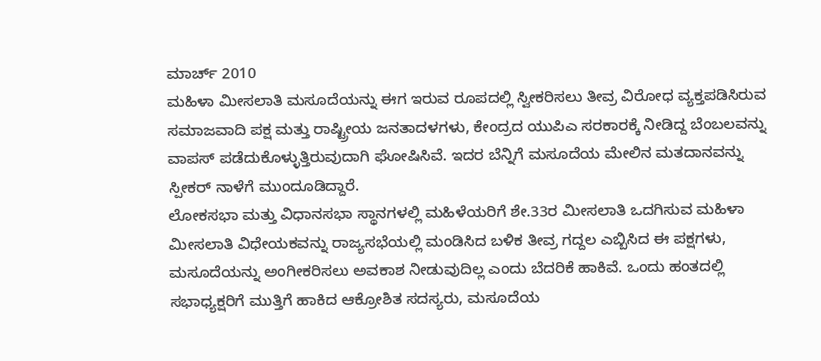ಮಾರ್ಚ್ 2010
ಮಹಿಳಾ ಮೀಸಲಾತಿ ಮಸೂದೆಯನ್ನು ಈಗ ಇರುವ ರೂಪದಲ್ಲಿ ಸ್ವೀಕರಿಸಲು ತೀವ್ರ ವಿರೋಧ ವ್ಯಕ್ತಪಡಿಸಿರುವ ಸಮಾಜವಾದಿ ಪಕ್ಷ ಮತ್ತು ರಾಷ್ಟ್ರೀಯ ಜನತಾದಳಗಳು, ಕೇಂದ್ರದ ಯುಪಿಎ ಸರಕಾರಕ್ಕೆ ನೀಡಿದ್ದ ಬೆಂಬಲವನ್ನು ವಾಪಸ್ ಪಡೆದುಕೊಳ್ಳುತ್ತಿರುವುದಾಗಿ ಘೋಷಿಸಿವೆ. ಇದರ ಬೆನ್ನಿಗೆ ಮಸೂದೆಯ ಮೇಲಿನ ಮತದಾನವನ್ನು ಸ್ಪೀಕರ್ ನಾಳೆಗೆ ಮುಂದೂಡಿದ್ದಾರೆ.
ಲೋಕಸಭಾ ಮತ್ತು ವಿಧಾನಸಭಾ ಸ್ಥಾನಗಳಲ್ಲಿ ಮಹಿಳೆಯರಿಗೆ ಶೇ.33ರ ಮೀಸಲಾತಿ ಒದಗಿಸುವ ಮಹಿಳಾ ಮೀಸಲಾತಿ ವಿಧೇಯಕವನ್ನು ರಾಜ್ಯಸಭೆಯಲ್ಲಿ ಮಂಡಿಸಿದ ಬಳಿಕ ತೀವ್ರ ಗದ್ದಲ ಎಬ್ಬಿಸಿದ ಈ ಪಕ್ಷಗಳು, ಮಸೂದೆಯನ್ನು ಅಂಗೀಕರಿಸಲು ಅವಕಾಶ ನೀಡುವುದಿಲ್ಲ ಎಂದು ಬೆದರಿಕೆ ಹಾಕಿವೆ. ಒಂದು ಹಂತದಲ್ಲಿ ಸಭಾಧ್ಯಕ್ಷರಿಗೆ ಮುತ್ತಿಗೆ ಹಾಕಿದ ಆಕ್ರೋಶಿತ ಸದಸ್ಯರು, ಮಸೂದೆಯ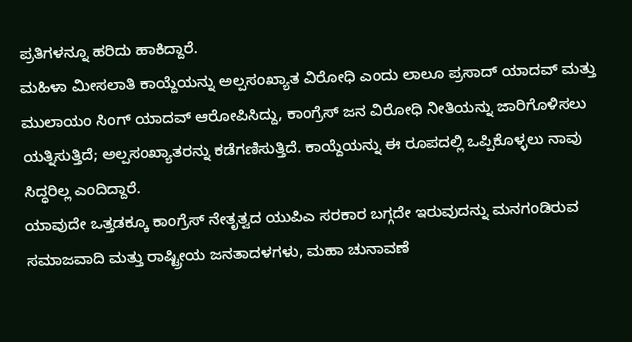ಪ್ರತಿಗಳನ್ನೂ ಹರಿದು ಹಾಕಿದ್ದಾರೆ.
ಮಹಿಳಾ ಮೀಸಲಾತಿ ಕಾಯ್ದೆಯನ್ನು ಅಲ್ಪಸಂಖ್ಯಾತ ವಿರೋಧಿ ಎಂದು ಲಾಲೂ ಪ್ರಸಾದ್ ಯಾದವ್ ಮತ್ತು ಮುಲಾಯಂ ಸಿಂಗ್ ಯಾದವ್ ಆರೋಪಿಸಿದ್ದು, ಕಾಂಗ್ರೆಸ್ ಜನ ವಿರೋಧಿ ನೀತಿಯನ್ನು ಜಾರಿಗೊಳಿಸಲು ಯತ್ನಿಸುತ್ತಿದೆ; ಅಲ್ಪಸಂಖ್ಯಾತರನ್ನು ಕಡೆಗಣಿಸುತ್ತಿದೆ. ಕಾಯ್ದೆಯನ್ನು ಈ ರೂಪದಲ್ಲಿ ಒಪ್ಪಿಕೊಳ್ಳಲು ನಾವು ಸಿದ್ಧರಿಲ್ಲ ಎಂದಿದ್ದಾರೆ.
ಯಾವುದೇ ಒತ್ತಡಕ್ಕೂ ಕಾಂಗ್ರೆಸ್ ನೇತೃತ್ವದ ಯುಪಿಎ ಸರಕಾರ ಬಗ್ಗದೇ ಇರುವುದನ್ನು ಮನಗಂಡಿರುವ ಸಮಾಜವಾದಿ ಮತ್ತು ರಾಷ್ಟ್ರೀಯ ಜನತಾದಳಗಳು, ಮಹಾ ಚುನಾವಣೆ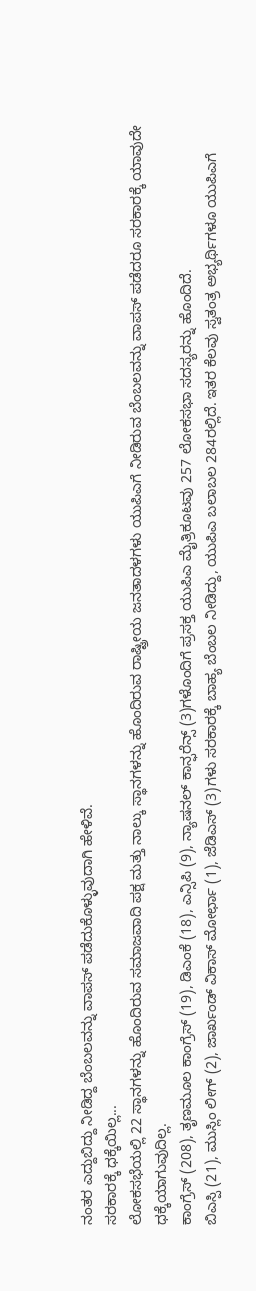ನಂತರ ಎದ್ದುಬಿದ್ದು ನೀಡಿದ್ದ ಬೆಂಬಲವನ್ನು ವಾಪಸ್ ಪಡೆದುಕೊಳ್ಳುವುದಾಗಿ ಹೇಳಿವೆ.
ಸರಕಾರಕ್ಕೆ ಧಕ್ಕೆಯಿಲ್ಲ...
ಲೋಕಸಭೆಯಲ್ಲಿ 22 ಸ್ಥಾನಗಳನ್ನು ಹೊಂದಿರುವ ಸಮಾಜವಾದಿ ಪಕ್ಷ ಮತ್ತು ನಾಲ್ಕು ಸ್ಥಾನಗಳನ್ನು ಹೊಂದಿರುವ ರಾಷ್ಟ್ರೀಯ ಜನತಾದಳಗಳು ಯುಪಿಎಗೆ ನೀಡಿರುವ ಬೆಂಬಲವನ್ನು ವಾಪಸ್ ಪಡೆದರೂ ಸರಕಾರಕ್ಕೆ ಯಾವುದೇ ಧಕ್ಕೆಯಾಗುವುದಿಲ್ಲ.
ಕಾಂಗ್ರೆಸ್ (208), ತೃಣಮೂಲ ಕಾಂಗ್ರೆಸ್ (19), ಡಿಎಂಕೆ (18), ಎನ್ಸಿಪಿ (9), ನ್ಯಾಷನಲ್ ಕಾನ್ಫರೆನ್ಸ್ (3)ಗಳೊಂದಿಗೆ ಪ್ರಸಕ್ತ ಯುಪಿಎ ಮೈತ್ರಿಕೂಟವು 257 ಲೋಕಸಭಾ ಸದಸ್ಯರನ್ನು ಹೊಂದಿದೆ.
ಬಿಎಸ್ಪಿ (21), ಮುಸ್ಲಿಂ ಲೀಗ್ (2), ಜಾರ್ಖಂಡ್ ವಿಕಾಸ್ ಮೋರ್ಛಾ (1), ಜೆಡಿಎಸ್ (3)ಗಳು ಸರಕಾರಕ್ಕೆ ಬಾಹ್ಯ ಬೆಂಬಲ ನೀಡಿದ್ದು, ಯುಪಿಎ ಬಲಾಬಲ 284ರಲ್ಲಿದೆ. ಇತರ ಕೆಲವು ಸ್ವತಂತ್ರ ಅಭ್ಯರ್ಥಿಗಳೂ ಯುಪಿಎಗೆ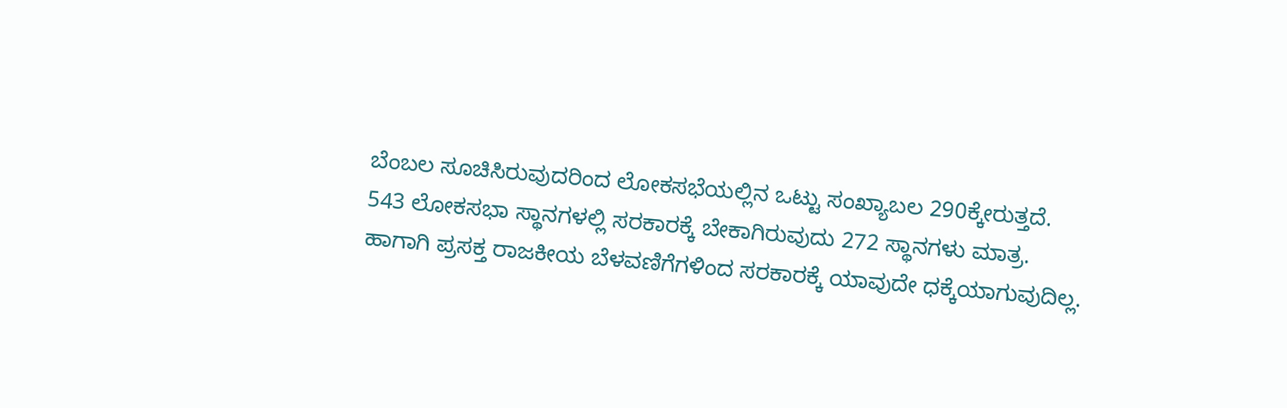ಬೆಂಬಲ ಸೂಚಿಸಿರುವುದರಿಂದ ಲೋಕಸಭೆಯಲ್ಲಿನ ಒಟ್ಟು ಸಂಖ್ಯಾಬಲ 290ಕ್ಕೇರುತ್ತದೆ.
543 ಲೋಕಸಭಾ ಸ್ಥಾನಗಳಲ್ಲಿ ಸರಕಾರಕ್ಕೆ ಬೇಕಾಗಿರುವುದು 272 ಸ್ಥಾನಗಳು ಮಾತ್ರ. ಹಾಗಾಗಿ ಪ್ರಸಕ್ತ ರಾಜಕೀಯ ಬೆಳವಣಿಗೆಗಳಿಂದ ಸರಕಾರಕ್ಕೆ ಯಾವುದೇ ಧಕ್ಕೆಯಾಗುವುದಿಲ್ಲ.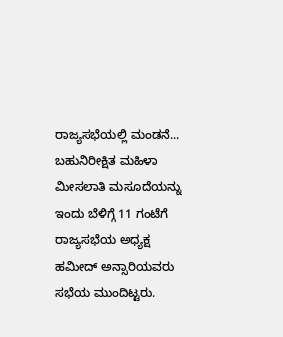ರಾಜ್ಯಸಭೆಯಲ್ಲಿ ಮಂಡನೆ... ಬಹುನಿರೀಕ್ಷಿತ ಮಹಿಳಾ ಮೀಸಲಾತಿ ಮಸೂದೆಯನ್ನು ಇಂದು ಬೆಳಿಗ್ಗೆ 11 ಗಂಟೆಗೆ ರಾಜ್ಯಸಭೆಯ ಅಧ್ಯಕ್ಷ ಹಮೀದ್ ಅನ್ಸಾರಿಯವರು ಸಭೆಯ ಮುಂದಿಟ್ಟರು.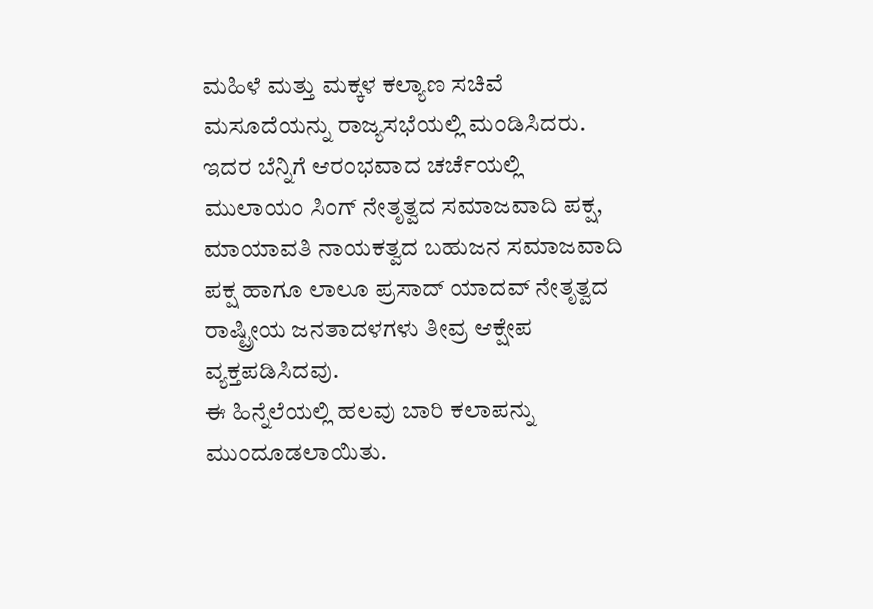ಮಹಿಳೆ ಮತ್ತು ಮಕ್ಕಳ ಕಲ್ಯಾಣ ಸಚಿವೆ ಮಸೂದೆಯನ್ನು ರಾಜ್ಯಸಭೆಯಲ್ಲಿ ಮಂಡಿಸಿದರು. ಇದರ ಬೆನ್ನಿಗೆ ಆರಂಭವಾದ ಚರ್ಚೆಯಲ್ಲಿ ಮುಲಾಯಂ ಸಿಂಗ್ ನೇತೃತ್ವದ ಸಮಾಜವಾದಿ ಪಕ್ಷ, ಮಾಯಾವತಿ ನಾಯಕತ್ವದ ಬಹುಜನ ಸಮಾಜವಾದಿ ಪಕ್ಷ ಹಾಗೂ ಲಾಲೂ ಪ್ರಸಾದ್ ಯಾದವ್ ನೇತೃತ್ವದ ರಾಷ್ಟ್ರೀಯ ಜನತಾದಳಗಳು ತೀವ್ರ ಆಕ್ಷೇಪ ವ್ಯಕ್ತಪಡಿಸಿದವು.
ಈ ಹಿನ್ನೆಲೆಯಲ್ಲಿ ಹಲವು ಬಾರಿ ಕಲಾಪನ್ನು ಮುಂದೂಡಲಾಯಿತು.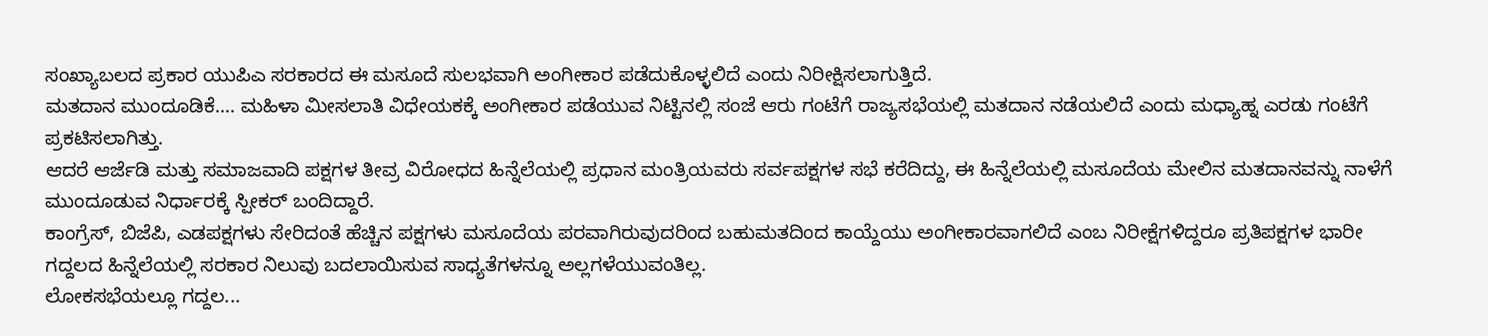ಸಂಖ್ಯಾಬಲದ ಪ್ರಕಾರ ಯುಪಿಎ ಸರಕಾರದ ಈ ಮಸೂದೆ ಸುಲಭವಾಗಿ ಅಂಗೀಕಾರ ಪಡೆದುಕೊಳ್ಳಲಿದೆ ಎಂದು ನಿರೀಕ್ಷಿಸಲಾಗುತ್ತಿದೆ.
ಮತದಾನ ಮುಂದೂಡಿಕೆ.... ಮಹಿಳಾ ಮೀಸಲಾತಿ ವಿಧೇಯಕಕ್ಕೆ ಅಂಗೀಕಾರ ಪಡೆಯುವ ನಿಟ್ಟಿನಲ್ಲಿ ಸಂಜೆ ಆರು ಗಂಟೆಗೆ ರಾಜ್ಯಸಭೆಯಲ್ಲಿ ಮತದಾನ ನಡೆಯಲಿದೆ ಎಂದು ಮಧ್ಯಾಹ್ನ ಎರಡು ಗಂಟೆಗೆ ಪ್ರಕಟಿಸಲಾಗಿತ್ತು.
ಆದರೆ ಆರ್ಜೆಡಿ ಮತ್ತು ಸಮಾಜವಾದಿ ಪಕ್ಷಗಳ ತೀವ್ರ ವಿರೋಧದ ಹಿನ್ನೆಲೆಯಲ್ಲಿ ಪ್ರಧಾನ ಮಂತ್ರಿಯವರು ಸರ್ವಪಕ್ಷಗಳ ಸಭೆ ಕರೆದಿದ್ದು, ಈ ಹಿನ್ನೆಲೆಯಲ್ಲಿ ಮಸೂದೆಯ ಮೇಲಿನ ಮತದಾನವನ್ನು ನಾಳೆಗೆ ಮುಂದೂಡುವ ನಿರ್ಧಾರಕ್ಕೆ ಸ್ಪೀಕರ್ ಬಂದಿದ್ದಾರೆ.
ಕಾಂಗ್ರೆಸ್, ಬಿಜೆಪಿ, ಎಡಪಕ್ಷಗಳು ಸೇರಿದಂತೆ ಹೆಚ್ಚಿನ ಪಕ್ಷಗಳು ಮಸೂದೆಯ ಪರವಾಗಿರುವುದರಿಂದ ಬಹುಮತದಿಂದ ಕಾಯ್ದೆಯು ಅಂಗೀಕಾರವಾಗಲಿದೆ ಎಂಬ ನಿರೀಕ್ಷೆಗಳಿದ್ದರೂ ಪ್ರತಿಪಕ್ಷಗಳ ಭಾರೀ ಗದ್ದಲದ ಹಿನ್ನೆಲೆಯಲ್ಲಿ ಸರಕಾರ ನಿಲುವು ಬದಲಾಯಿಸುವ ಸಾಧ್ಯತೆಗಳನ್ನೂ ಅಲ್ಲಗಳೆಯುವಂತಿಲ್ಲ.
ಲೋಕಸಭೆಯಲ್ಲೂ ಗದ್ದಲ...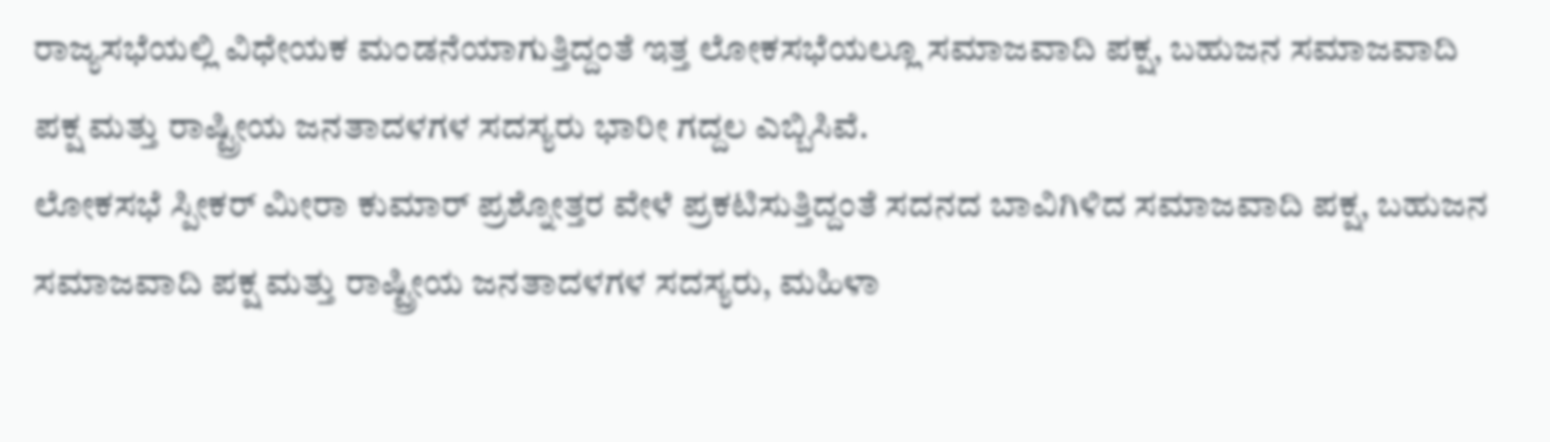ರಾಜ್ಯಸಭೆಯಲ್ಲಿ ವಿಧೇಯಕ ಮಂಡನೆಯಾಗುತ್ತಿದ್ದಂತೆ ಇತ್ತ ಲೋಕಸಭೆಯಲ್ಲೂ ಸಮಾಜವಾದಿ ಪಕ್ಷ, ಬಹುಜನ ಸಮಾಜವಾದಿ ಪಕ್ಷ ಮತ್ತು ರಾಷ್ಟ್ರೀಯ ಜನತಾದಳಗಳ ಸದಸ್ಯರು ಭಾರೀ ಗದ್ದಲ ಎಬ್ಬಿಸಿವೆ.
ಲೋಕಸಭೆ ಸ್ಪೀಕರ್ ಮೀರಾ ಕುಮಾರ್ ಪ್ರಶ್ನೋತ್ತರ ವೇಳೆ ಪ್ರಕಟಿಸುತ್ತಿದ್ದಂತೆ ಸದನದ ಬಾವಿಗಿಳಿದ ಸಮಾಜವಾದಿ ಪಕ್ಷ, ಬಹುಜನ ಸಮಾಜವಾದಿ ಪಕ್ಷ ಮತ್ತು ರಾಷ್ಟ್ರೀಯ ಜನತಾದಳಗಳ ಸದಸ್ಯರು, ಮಹಿಳಾ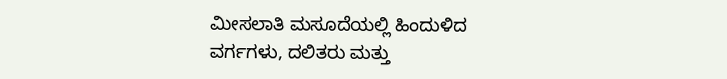ಮೀಸಲಾತಿ ಮಸೂದೆಯಲ್ಲಿ ಹಿಂದುಳಿದ ವರ್ಗಗಳು, ದಲಿತರು ಮತ್ತು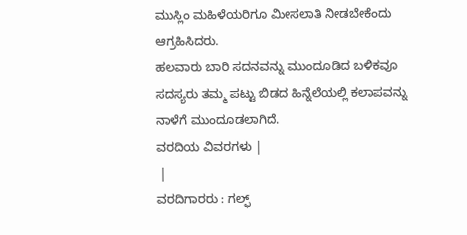ಮುಸ್ಲಿಂ ಮಹಿಳೆಯರಿಗೂ ಮೀಸಲಾತಿ ನೀಡಬೇಕೆಂದು ಆಗ್ರಹಿಸಿದರು.
ಹಲವಾರು ಬಾರಿ ಸದನವನ್ನು ಮುಂದೂಡಿದ ಬಳಿಕವೂ ಸದಸ್ಯರು ತಮ್ಮ ಪಟ್ಟು ಬಿಡದ ಹಿನ್ನೆಲೆಯಲ್ಲಿ ಕಲಾಪವನ್ನು ನಾಳೆಗೆ ಮುಂದೂಡಲಾಗಿದೆ.
ವರದಿಯ ವಿವರಗಳು |
 |
ವರದಿಗಾರರು : ಗಲ್ಫ್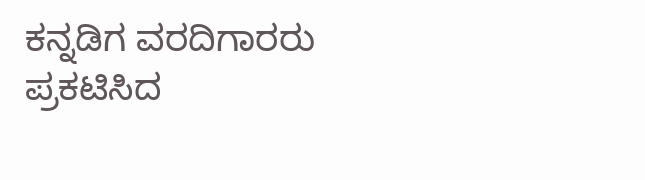ಕನ್ನಡಿಗ ವರದಿಗಾರರು
ಪ್ರಕಟಿಸಿದ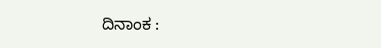ದಿನಾಂಕ :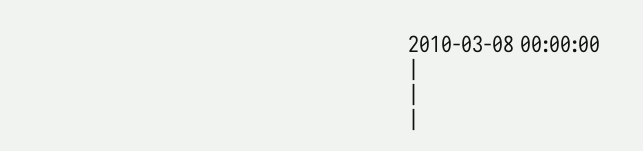2010-03-08 00:00:00
|
|
|